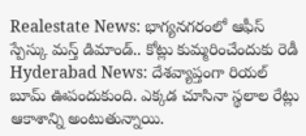Realestate News: భాగ్యనగరంలో ఆఫీస్ స్పేస్కు మస్త్ డిమాండ్.. కోట్లు కుమ్మరించేందుకు రెడీ
Hyderabad News: దేశవ్యాప్తంగా రియల్ బూమ్ ఊపందుకుంది. ఎక్కడ చూసినా స్థలాల రేట్లు ఆకాశాన్ని అంటుతున్నాయి.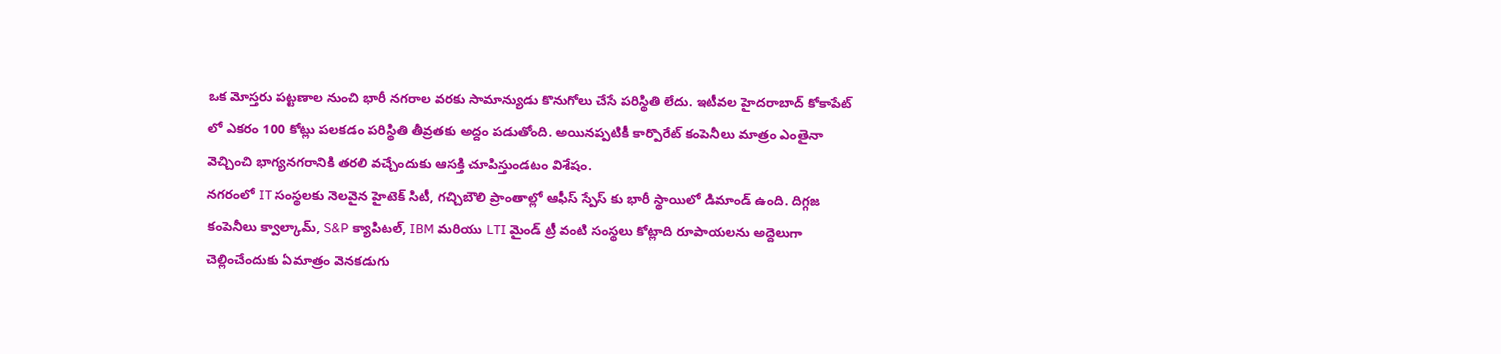ఒక మోస్తరు పట్టణాల నుంచి భారీ నగరాల వరకు సామాన్యుడు కొనుగోలు చేసే పరిస్థితి లేదు. ఇటీవల హైదరాబాద్ కోకాపేట్ లో ఎకరం 100 కోట్లు పలకడం పరిస్థితి తీవ్రతకు అద్దం పడుతోంది. అయినప్పటికీ కార్పొరేట్ కంపెనీలు మాత్రం ఎంతైనా వెచ్చించి భాగ్యనగరానికి తరలి వచ్చేందుకు ఆసక్తి చూపిస్తుండటం విశేషం.
నగరంలో IT సంస్థలకు నెలవైన హైటెక్ సిటీ, గచ్చిబౌలి ప్రాంతాల్లో ఆఫీస్ స్పేస్ కు భారీ స్థాయిలో డిమాండ్ ఉంది. దిగ్గజ కంపెనీలు క్వాల్కామ్, S&P క్యాపిటల్, IBM మరియు LTI మైండ్ ట్రీ వంటి సంస్థలు కోట్లాది రూపాయలను అద్దెలుగా చెల్లించేందుకు ఏమాత్రం వెనకడుగు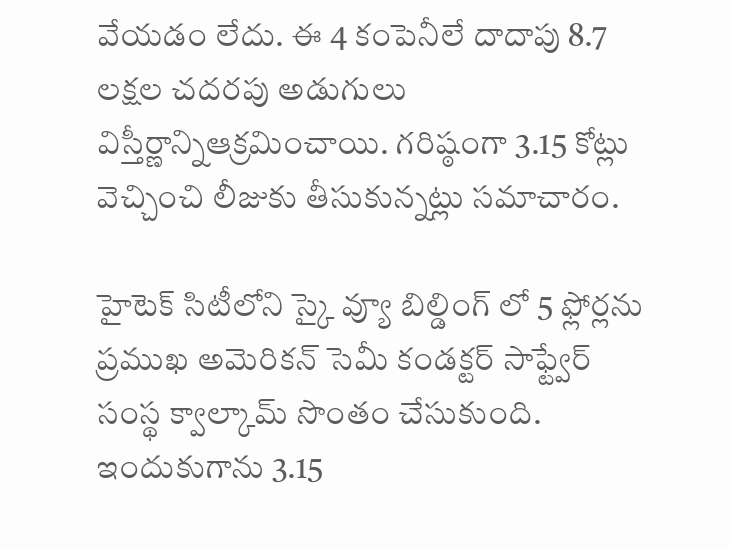వేయడం లేదు. ఈ 4 కంపెనీలే దాదాపు 8.7 లక్షల చదరపు అడుగులు విస్తీర్ణాన్నిఆక్రమించాయి. గరిష్ఠంగా 3.15 కోట్లు వెచ్చించి లీజుకు తీసుకున్నట్లు సమాచారం.

హైటెక్ సిటీలోని స్కై వ్యూ బిల్డింగ్ లో 5 ఫ్లోర్లను ప్రముఖ అమెరికన్ సెమీ కండక్టర్ సాఫ్ట్వేర్ సంస్థ క్వాల్కామ్ సొంతం చేసుకుంది. ఇందుకుగాను 3.15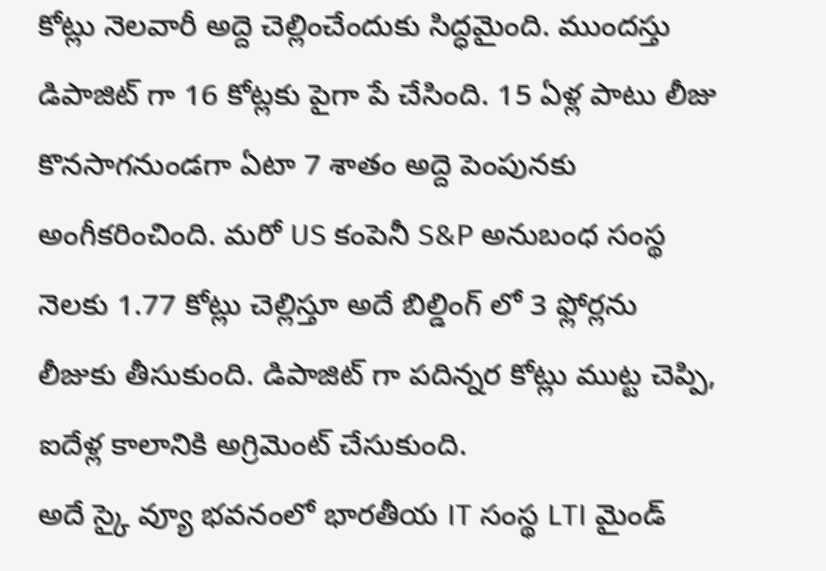కోట్లు నెలవారీ అద్దె చెల్లించేందుకు సిద్ధమైంది. ముందస్తు డిపాజిట్ గా 16 కోట్లకు పైగా పే చేసింది. 15 ఏళ్ల పాటు లీజు కొనసాగనుండగా ఏటా 7 శాతం అద్దె పెంపునకు అంగీకరించింది. మరో US కంపెనీ S&P అనుబంధ సంస్థ నెలకు 1.77 కోట్లు చెల్లిస్తూ అదే బిల్డింగ్ లో 3 ఫ్లోర్లను లీజుకు తీసుకుంది. డిపాజిట్ గా పదిన్నర కోట్లు ముట్ట చెప్పి, ఐదేళ్ల కాలానికి అగ్రిమెంట్ చేసుకుంది.
అదే స్కై వ్యూ భవనంలో భారతీయ IT సంస్థ LTI మైండ్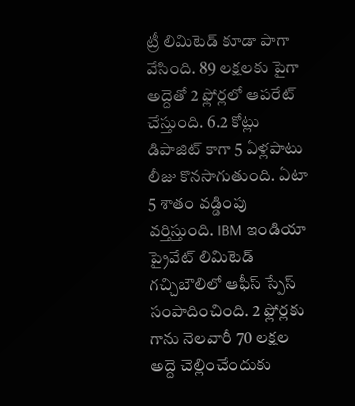ట్రీ లిమిటెడ్ కూడా పాగా వేసింది. 89 లక్షలకు పైగా అద్దెతో 2 ఫ్లోర్లలో ఆపరేట్ చేస్తుంది. 6.2 కోట్లు డిపాజిట్ కాగా 5 ఏళ్లపాటు లీజు కొనసాగుతుంది. ఏటా 5 శాతం వడ్డింపు వర్తిస్తుంది. IBM ఇండియా ప్రైవేట్ లిమిటెడ్ గచ్చిబౌలిలో ఆఫీస్ స్పేస్ సంపాదించింది. 2 ఫ్లోర్లకు గాను నెలవారీ 70 లక్షల అద్దె చెల్లించేందుకు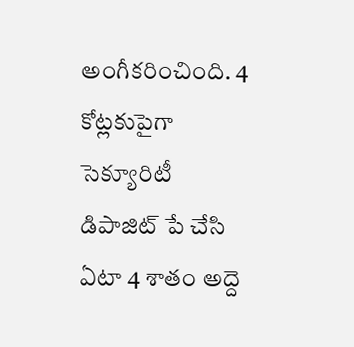అంగీకరించింది. 4 కోట్లకుపైగా సెక్యూరిటీ డిపాజిట్ పే చేసి ఏటా 4 శాతం అద్దె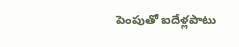పెంపుతో ఐదేళ్లపాటు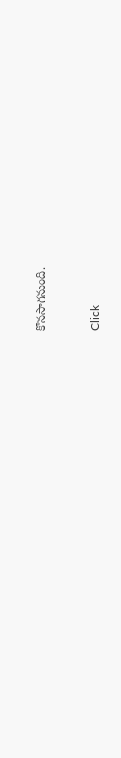కొనసాగనుంది.


Click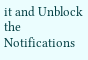it and Unblock the Notifications